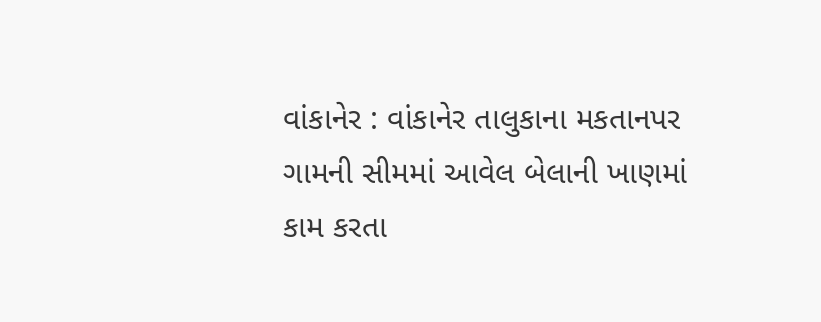વાંકાનેર : વાંકાનેર તાલુકાના મકતાનપર ગામની સીમમાં આવેલ બેલાની ખાણમાં કામ કરતા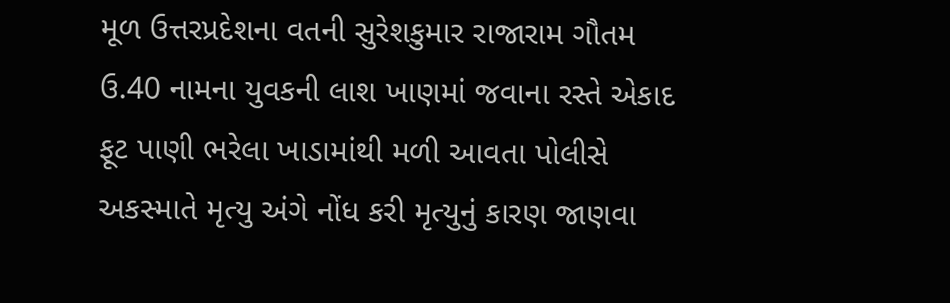મૂળ ઉત્તરપ્રદેશના વતની સુરેશકુમાર રાજારામ ગૌતમ ઉ.40 નામના યુવકની લાશ ખાણમાં જવાના રસ્તે એકાદ ફૂટ પાણી ભરેલા ખાડામાંથી મળી આવતા પોલીસે અકસ્માતે મૃત્યુ અંગે નોંધ કરી મૃત્યુનું કારણ જાણવા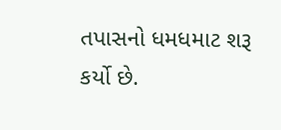તપાસનો ધમધમાટ શરૂ કર્યો છે.